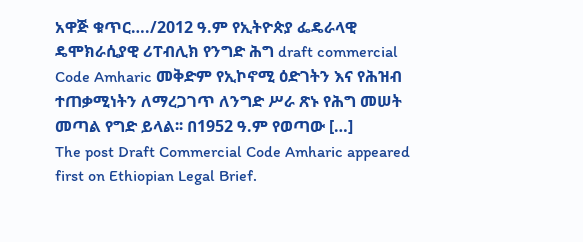አዋጅ ቁጥር…./2012 ዓ.ም የኢትዮጵያ ፌዴራላዊ ዴሞክራሲያዊ ሪፐብሊክ የንግድ ሕግ draft commercial Code Amharic መቅድም የኢኮኖሚ ዕድገትን እና የሕዝብ ተጠቃሚነትን ለማረጋገጥ ለንግድ ሥራ ጽኑ የሕግ መሠት መጣል የግድ ይላል፡፡ በ1952 ዓ.ም የወጣው […]
The post Draft Commercial Code Amharic appeared first on Ethiopian Legal Brief.